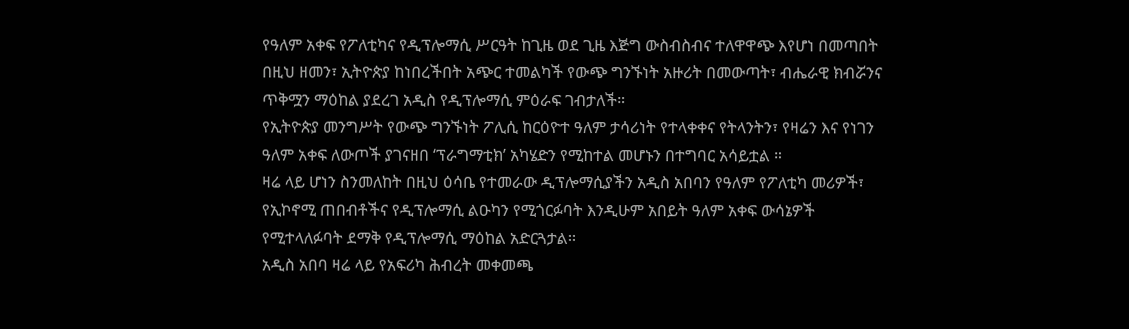የዓለም አቀፍ የፖለቲካና የዲፕሎማሲ ሥርዓት ከጊዜ ወደ ጊዜ እጅግ ውስብስብና ተለዋዋጭ እየሆነ በመጣበት በዚህ ዘመን፣ ኢትዮጵያ ከነበረችበት አጭር ተመልካች የውጭ ግንኙነት አዙሪት በመውጣት፣ ብሔራዊ ክብሯንና ጥቅሟን ማዕከል ያደረገ አዲስ የዲፕሎማሲ ምዕራፍ ገብታለች።
የኢትዮጵያ መንግሥት የውጭ ግንኙነት ፖሊሲ ከርዕዮተ ዓለም ታሳሪነት የተላቀቀና የትላንትን፣ የዛሬን እና የነገን ዓለም አቀፍ ለውጦች ያገናዘበ ‘ፕራግማቲክ’ አካሄድን የሚከተል መሆኑን በተግባር አሳይቷል ።
ዛሬ ላይ ሆነን ስንመለከት በዚህ ዕሳቤ የተመራው ዲፕሎማሲያችን አዲስ አበባን የዓለም የፖለቲካ መሪዎች፣ የኢኮኖሚ ጠበብቶችና የዲፕሎማሲ ልዑካን የሚጎርፉባት እንዲሁም አበይት ዓለም አቀፍ ውሳኔዎች የሚተላለፉባት ደማቅ የዲፕሎማሲ ማዕከል አድርጓታል፡፡
አዲስ አበባ ዛሬ ላይ የአፍሪካ ሕብረት መቀመጫ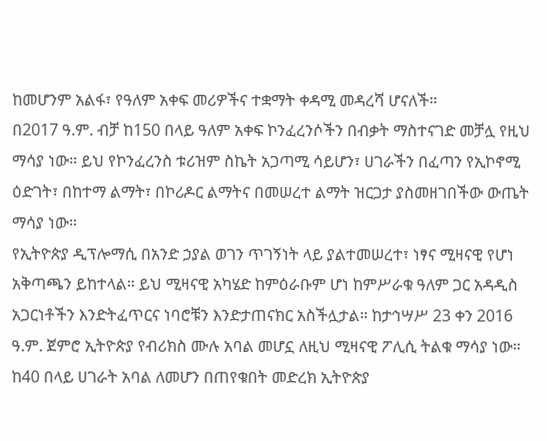ከመሆንም አልፋ፣ የዓለም አቀፍ መሪዎችና ተቋማት ቀዳሚ መዳረሻ ሆናለች።
በ2017 ዓ.ም. ብቻ ከ150 በላይ ዓለም አቀፍ ኮንፈረንሶችን በብቃት ማስተናገድ መቻሏ የዚህ ማሳያ ነው። ይህ የኮንፈረንስ ቱሪዝም ስኬት አጋጣሚ ሳይሆን፣ ሀገራችን በፈጣን የኢኮኖሚ ዕድገት፣ በከተማ ልማት፣ በኮሪዶር ልማትና በመሠረተ ልማት ዝርጋታ ያስመዘገበችው ውጤት ማሳያ ነው።
የኢትዮጵያ ዲፕሎማሲ በአንድ ኃያል ወገን ጥገኝነት ላይ ያልተመሠረተ፣ ነፃና ሚዛናዊ የሆነ አቅጣጫን ይከተላል። ይህ ሚዛናዊ አካሄድ ከምዕራቡም ሆነ ከምሥራቁ ዓለም ጋር አዳዲስ አጋርነቶችን እንድትፈጥርና ነባሮቹን እንድታጠናክር አስችሏታል። ከታኅሣሥ 23 ቀን 2016 ዓ.ም. ጀምሮ ኢትዮጵያ የብሪክስ ሙሉ አባል መሆኗ ለዚህ ሚዛናዊ ፖሊሲ ትልቁ ማሳያ ነው።
ከ40 በላይ ሀገራት አባል ለመሆን በጠየቁበት መድረክ ኢትዮጵያ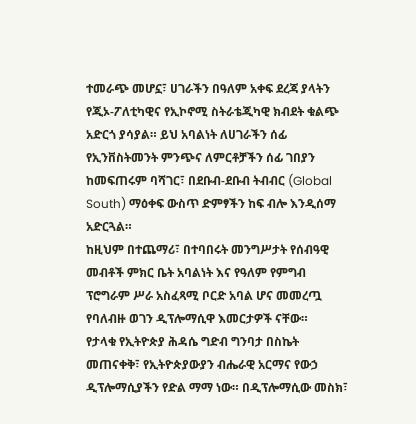ተመራጭ መሆኗ፣ ሀገራችን በዓለም አቀፍ ደረጃ ያላትን የጂኦ-ፖለቲካዊና የኢኮኖሚ ስትራቴጂካዊ ክብደት ቁልጭ አድርጎ ያሳያል። ይህ አባልነት ለሀገራችን ሰፊ የኢንቨስትመንት ምንጭና ለምርቶቻችን ሰፊ ገበያን ከመፍጠሩም ባሻገር፣ በደቡብ-ደቡብ ትብብር (Global South) ማዕቀፍ ውስጥ ድምፃችን ከፍ ብሎ እንዲሰማ አድርጓል።
ከዚህም በተጨማሪ፣ በተባበሩት መንግሥታት የሰብዓዊ መብቶች ምክር ቤት አባልነት እና የዓለም የምግብ ፕሮግራም ሥራ አስፈጻሚ ቦርድ አባል ሆና መመረጧ የባለብዙ ወገን ዲፕሎማሲዋ እመርታዎች ናቸው።
የታላቁ የኢትዮጵያ ሕዳሴ ግድብ ግንባታ በስኬት መጠናቀቅ፣ የኢትዮጵያውያን ብሔራዊ አርማና የውኃ ዲፕሎማሲያችን የድል ማማ ነው። በዲፕሎማሲው መስክ፣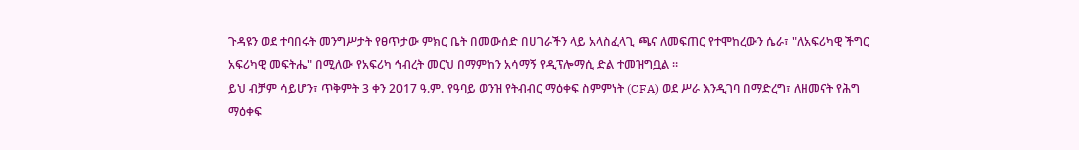ጉዳዩን ወደ ተባበሩት መንግሥታት የፀጥታው ምክር ቤት በመውሰድ በሀገራችን ላይ አላስፈላጊ ጫና ለመፍጠር የተሞከረውን ሴራ፣ "ለአፍሪካዊ ችግር አፍሪካዊ መፍትሔ" በሚለው የአፍሪካ ኅብረት መርህ በማምከን አሳማኝ የዲፕሎማሲ ድል ተመዝግቧል ።
ይህ ብቻም ሳይሆን፣ ጥቅምት 3 ቀን 2017 ዓ.ም. የዓባይ ወንዝ የትብብር ማዕቀፍ ስምምነት (CFA) ወደ ሥራ እንዲገባ በማድረግ፣ ለዘመናት የሕግ ማዕቀፍ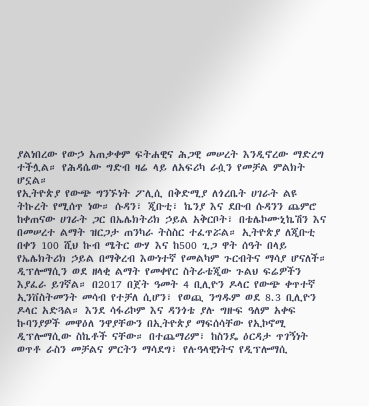ያልነበረው የውኃ አጠቃቀም ፍትሐዊና ሕጋዊ መሠረት እንዲኖረው ማድረግ ተችሏል። የሕዳሴው ግድብ ዛሬ ላይ ለአፍሪካ ራሷን የመቻል ምልክት ሆኗል።
የኢትዮጵያ የውጭ ግንኙነት ፖሊሲ በቅድሚያ ለጎረቤት ሀገራት ልዩ ትኩረት የሚሰጥ ነው። ሱዳን፣ ጂቡቲ፣ ኬንያ እና ደቡብ ሱዳንን ጨምሮ ከቀጠናው ሀገራት ጋር በኤሌክትሪክ ኃይል አቅርቦት፣ በቴሌኮሙኒኬሽን እና በመሠረተ ልማት ዝርጋታ ጠንካራ ትስስር ተፈጥሯል። ኢትዮጵያ ለጂቡቲ በቀን 100 ሺህ ኩብ ሜትር ውሃ እና ከ500 ጊጋ ዋት ሰዓት በላይ የኤሌክትሪክ ኃይል በማቅረብ እውነተኛ የመልካም ጉርብትና ማሳያ ሆናለች።
ዲፕሎማሲን ወደ ዘላቂ ልማት የመቀየር ስትራቴጂው ጉልህ ፍሬዎችን እያፈራ ይገኛል። በ2017 በጀት ዓመት 4 ቢሊዮን ዶላር የውጭ ቀጥተኛ ኢንቨስትመንት መሳብ የተቻለ ሲሆን፣ የወጪ ንግዱም ወደ 8.3 ቢሊዮን ዶላር አድጓል። እንደ ሳፋሪኮም እና ዳንጎቴ ያሉ ግዙፍ ዓለም አቀፍ ኩባንያዎች መዋዕለ ንዋያቸውን በኢትዮጵያ ማፍሰሳቸው የኢኮኖሚ ዲፕሎማሲው ስኬቶች ናቸው። በተጨማሪም፣ ከስንዴ ዕርዳታ ጥገኝነት ወጥቶ ራስን መቻልና ምርትን ማሳደግ፣ የሉዓላዊነትና የዲፕሎማሲ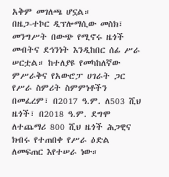አቅም መገለጫ ሆኗል።
በዜጋ-ተኮር ዲፕሎማሲው መስክ፣ መንግሥት በውጭ የሚኖሩ ዜጎች መብትና ደኅንነት እንዲከበር ሰፊ ሥራ ሠርቷል። ከተለያዩ የመካከለኛው ምሥራቅና የአውሮፓ ሀገራት ጋር የሥራ ስምሪት ስምምነቶችን በመፈረም፣ በ2017 ዓ.ም. ለ503 ሺህ ዜጎች፣ በ2018 ዓ.ም. ደግሞ ለተጨማሪ 800 ሺህ ዜጎች ሕጋዊና ክብሩ የተጠበቀ የሥራ ዕድል ለመፍጠር እየተሠራ ነው።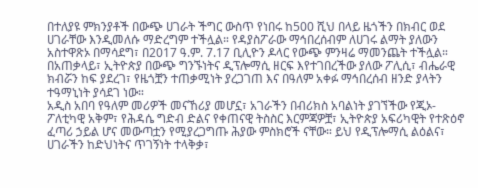በተለያዩ ምክንያቶች በውጭ ሀገራት ችግር ውስጥ የነበሩ ከ500 ሺህ በላይ ዜጎችን በክብር ወደ ሀገራቸው እንዲመለሱ ማድረግም ተችሏል። የዳያስፖራው ማኅበረሰብም ለሀገሩ ልማት ያለውን አስተዋጽኦ በማሳደግ፣ በ2017 ዓ.ም. 7.17 ቢሊዮን ዶላር የውጭ ምንዛሬ ማመንጨት ተችሏል።
በአጠቃላይ፣ ኢትዮጵያ በውጭ ግንኙነትና ዲፕሎማሲ ዘርፍ እየተገበረችው ያለው ፖሊሲ፣ ብሔራዊ ክብሯን ከፍ ያደረገ፣ የዜጎቿን ተጠቃሚነት ያረጋገጠ እና በዓለም አቀፉ ማኅበረሰብ ዘንድ ያላትን ተዓማኒነት ያሳደገ ነው።
አዲስ አበባ የዓለም መሪዎች መናኸሪያ መሆኗ፣ አገራችን በብሪክስ አባልነት ያገኘችው የጂኦ-ፖለቲካዊ አቅም፣ የሕዳሴ ግድብ ድልና የቀጠናዊ ትስስር እርምጃዎቿ፣ ኢትዮጵያ አፍሪካዊት የተጽዕኖ ፈጣሪ ኃይል ሆና መውጣቷን የሚያረጋግጡ ሕያው ምስክሮች ናቸው። ይህ የዲፕሎማሲ ልዕልና፣ ሀገራችን ከድህነትና ጥገኝነት ተላቅቃ፣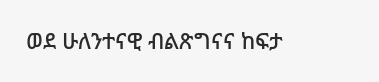ወደ ሁለንተናዊ ብልጽግናና ከፍታ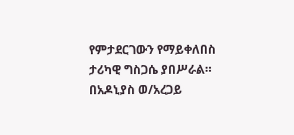የምታደርገውን የማይቀለበስ ታሪካዊ ግስጋሴ ያበሥራል።
በአዶኒያስ ወ/አረጋይ